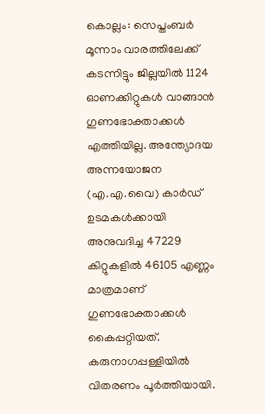കൊല്ലം: സെപ്തംബർ മൂന്നാം വാരത്തിലേക്ക് കടന്നിട്ടും ജില്ലയിൽ 1124 ഓണക്കിറ്റുകൾ വാങ്ങാൻ ഗുണഭോക്താക്കൾ എത്തിയില്ല. അന്ത്യോദയ അന്നയോജന (എ.എ.വൈ) കാർഡ് ഉടമകൾക്കായി അനുവദിച്ച 47229 കിറ്റുകളിൽ 46105 എണ്ണം മാത്രമാണ് ഗുണഭോക്താക്കൾ കൈപ്പറ്റിയത്.
കരുനാഗപ്പള്ളിയിൽ വിതരണം പൂർത്തിയായി.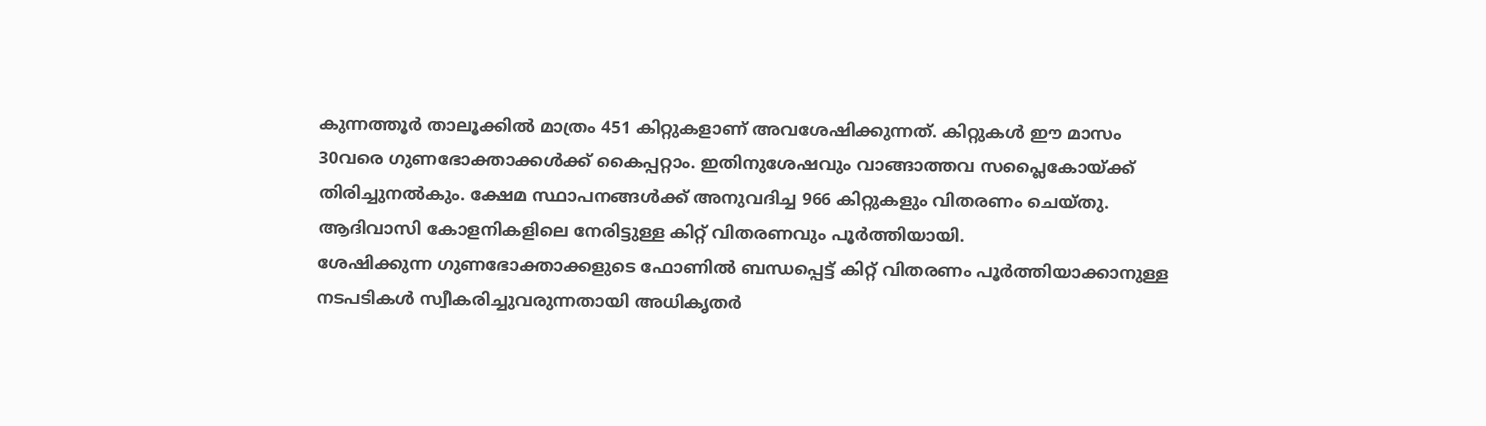കുന്നത്തൂർ താലൂക്കിൽ മാത്രം 451 കിറ്റുകളാണ് അവശേഷിക്കുന്നത്. കിറ്റുകൾ ഈ മാസം 30വരെ ഗുണഭോക്താക്കൾക്ക് കൈപ്പറ്റാം. ഇതിനുശേഷവും വാങ്ങാത്തവ സപ്ലൈകോയ്ക്ക് തിരിച്ചുനൽകും. ക്ഷേമ സ്ഥാപനങ്ങൾക്ക് അനുവദിച്ച 966 കിറ്റുകളും വിതരണം ചെയ്തു. ആദിവാസി കോളനികളിലെ നേരിട്ടുള്ള കിറ്റ് വിതരണവും പൂർത്തിയായി.
ശേഷിക്കുന്ന ഗുണഭോക്താക്കളുടെ ഫോണിൽ ബന്ധപ്പെട്ട് കിറ്റ് വിതരണം പൂർത്തിയാക്കാനുള്ള നടപടികൾ സ്വീകരിച്ചുവരുന്നതായി അധികൃതർ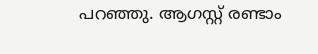പറഞ്ഞു. ആഗസ്റ്റ് രണ്ടാം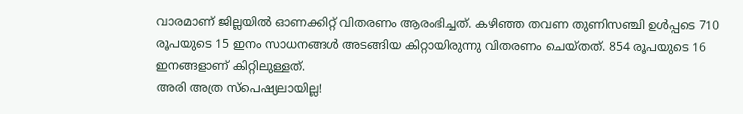വാരമാണ് ജില്ലയിൽ ഓണക്കിറ്റ് വിതരണം ആരംഭിച്ചത്. കഴിഞ്ഞ തവണ തുണിസഞ്ചി ഉൾപ്പടെ 710 രൂപയുടെ 15 ഇനം സാധനങ്ങൾ അടങ്ങിയ കിറ്റായിരുന്നു വിതരണം ചെയ്തത്. 854 രൂപയുടെ 16 ഇനങ്ങളാണ് കിറ്റിലുള്ളത്.
അരി അത്ര സ്പെഷ്യലായില്ല!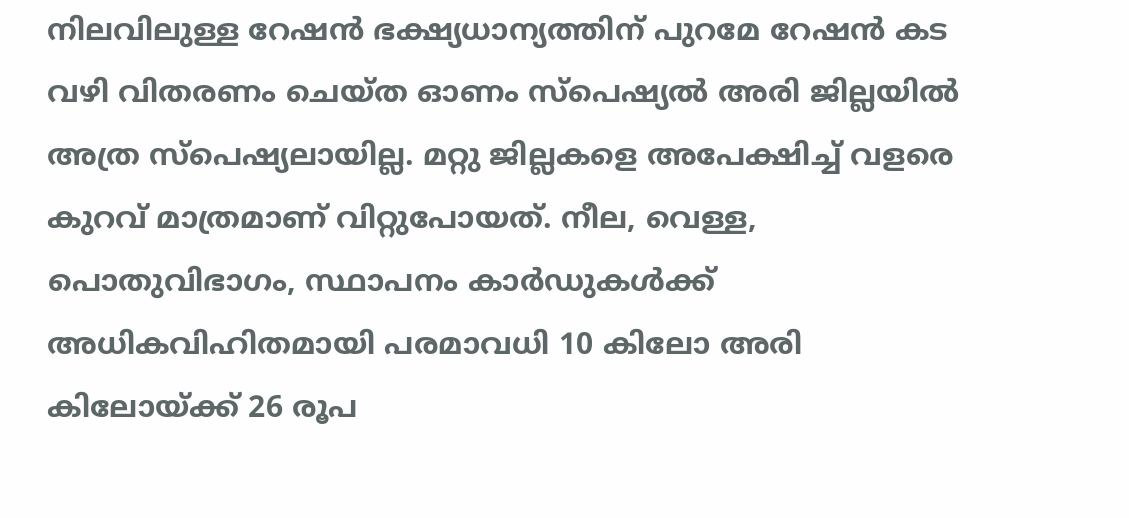നിലവിലുള്ള റേഷൻ ഭക്ഷ്യധാന്യത്തിന് പുറമേ റേഷൻ കട വഴി വിതരണം ചെയ്ത ഓണം സ്പെഷ്യൽ അരി ജില്ലയിൽ അത്ര സ്പെഷ്യലായില്ല. മറ്റു ജില്ലകളെ അപേക്ഷിച്ച് വളരെ കുറവ് മാത്രമാണ് വിറ്റുപോയത്. നീല, വെള്ള, പൊതുവിഭാഗം, സ്ഥാപനം കാർഡുകൾക്ക് അധികവിഹിതമായി പരമാവധി 10 കിലോ അരി കിലോയ്ക്ക് 26 രൂപ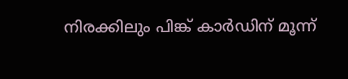നിരക്കിലും പിങ്ക് കാർഡിന് മൂന്ന്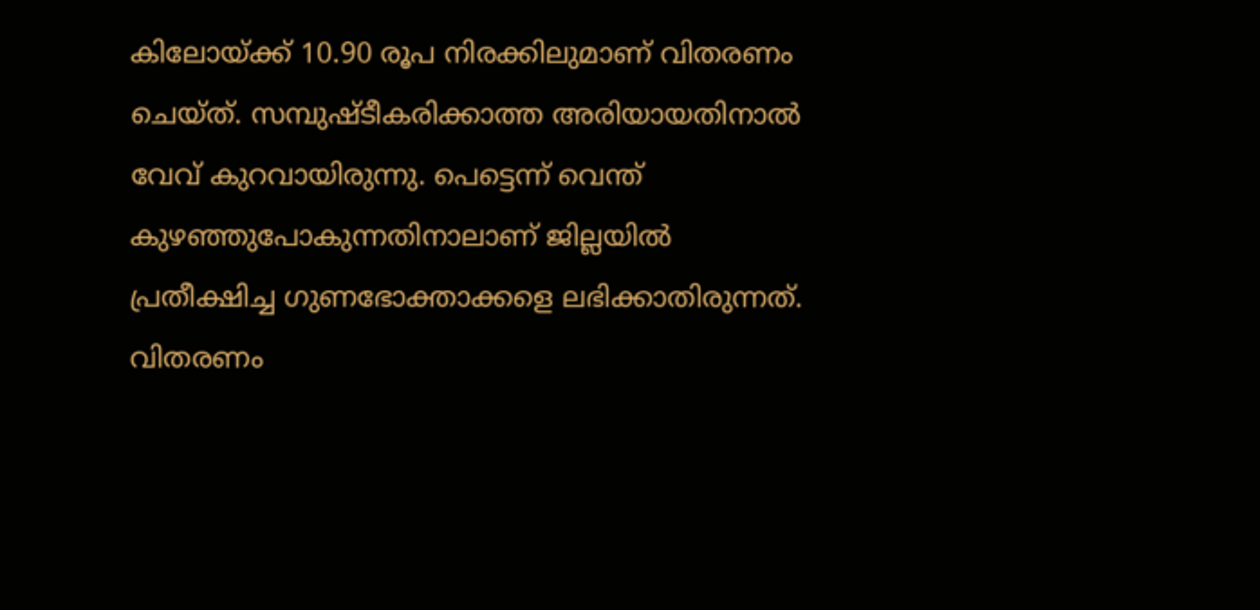കിലോയ്ക്ക് 10.90 രൂപ നിരക്കിലുമാണ് വിതരണം ചെയ്ത്. സമ്പുഷ്ടീകരിക്കാത്ത അരിയായതിനാൽ വേവ് കുറവായിരുന്നു. പെട്ടെന്ന് വെന്ത് കുഴഞ്ഞുപോകുന്നതിനാലാണ് ജില്ലയിൽ പ്രതീക്ഷിച്ച ഗുണഭോക്താക്കളെ ലഭിക്കാതിരുന്നത്.
വിതരണം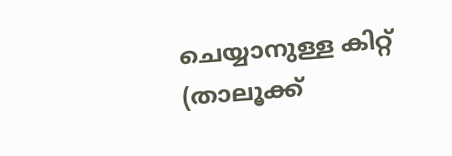ചെയ്യാനുള്ള കിറ്റ്
(താലൂക്ക്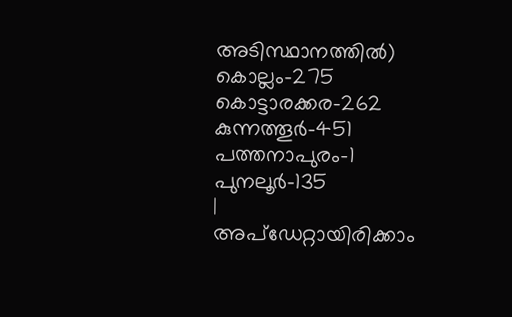അടിസ്ഥാനത്തിൽ)
കൊല്ലം-275
കൊട്ടാരക്കര-262
കുന്നത്തൂർ-451
പത്തനാപുരം-1
പുനലൂർ-135
|
അപ്ഡേറ്റായിരിക്കാം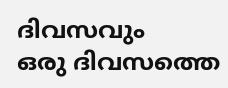ദിവസവും
ഒരു ദിവസത്തെ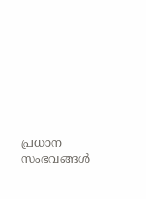പ്രധാന സംഭവങ്ങൾ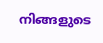നിങ്ങളുടെ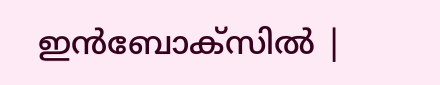ഇൻബോക്സിൽ |